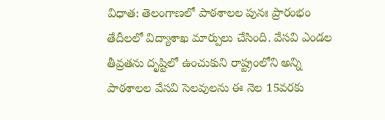విధాత: తెలంగాణలో పాఠశాలల పునః ప్రారంభం తేదీలలో విద్యాశాఖ మార్పులు చేసింది. వేసవి ఎండల తీవ్రతను దృష్టిలో ఉంచుకుని రాష్ట్రంలోని అన్ని పాఠశాలల వేసవి సెలవులను ఈ నెల 15వరకు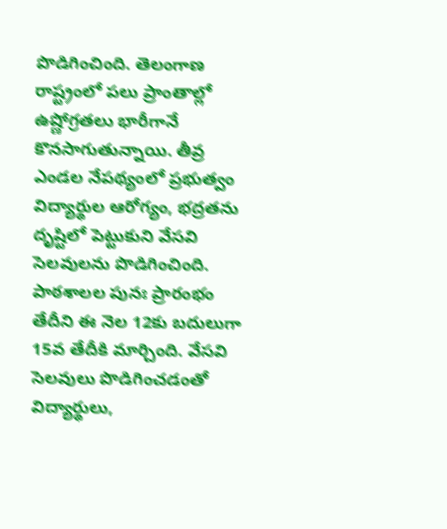పొడిగించింది. తెలంగాణ రాష్ట్రంలో పలు ప్రాంతాల్లో ఉష్ణోగ్రతలు భారీగానే కొనసాగుతున్నాయి. తీవ్ర ఎండల నేపథ్యంలో ప్రభుత్వం విద్యార్థుల ఆరోగ్యం, భద్రతను దృష్టిలో పెట్టుకుని వేసవి సెలవులను పొడిగించింది. పాఠశాలల పునః ప్రారంభం తేదీని ఈ నెల 12కు బదులుగా 15వ తేదీకి మార్చింది. వేసవి సెలవులు పొడిగించడంతో విద్యార్థులు,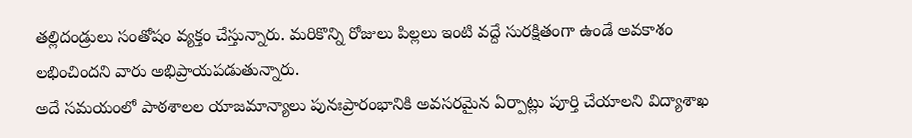తల్లిదండ్రులు సంతోషం వ్యక్తం చేస్తున్నారు. మరికొన్ని రోజులు పిల్లలు ఇంటి వద్దే సురక్షితంగా ఉండే అవకాశం లభించిందని వారు అభిప్రాయపడుతున్నారు.
అదే సమయంలో పాఠశాలల యాజమాన్యాలు పునఃప్రారంభానికి అవసరమైన ఏర్పాట్లు పూర్తి చేయాలని విద్యాశాఖ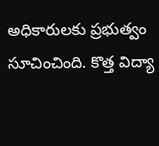అధికారులకు ప్రభుత్వం సూచించింది. కొత్త విద్యా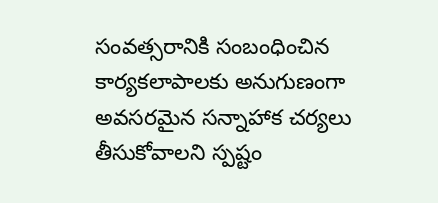సంవత్సరానికి సంబంధించిన కార్యకలాపాలకు అనుగుణంగా అవసరమైన సన్నాహాక చర్యలు తీసుకోవాలని స్పష్టం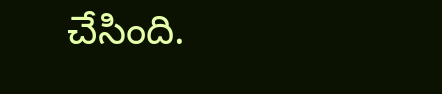చేసింది.